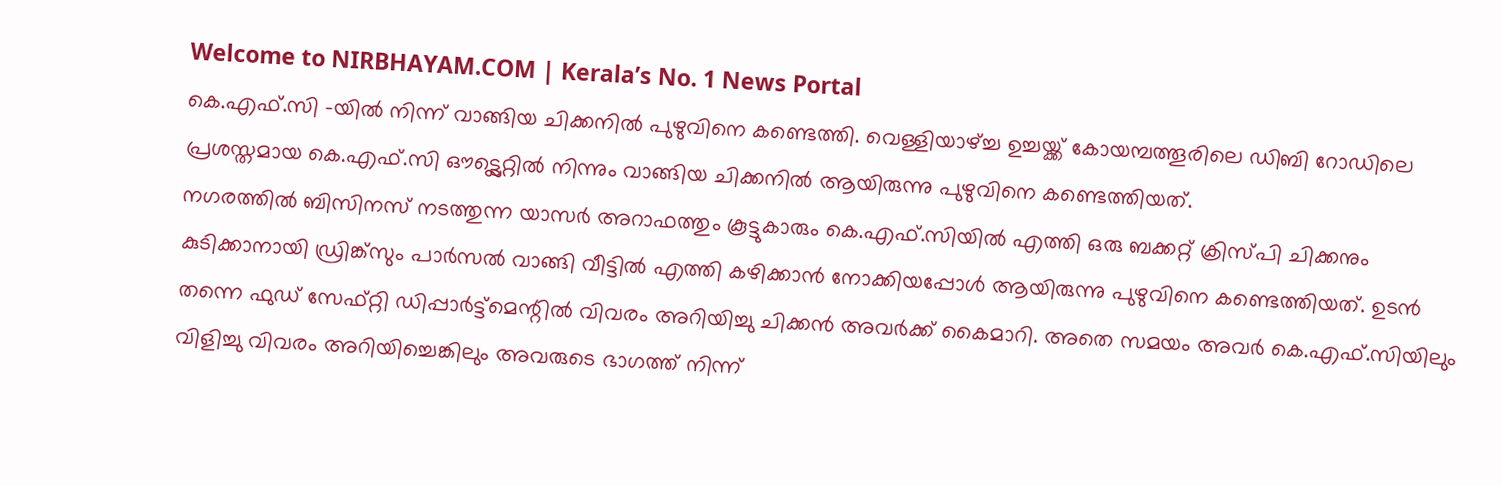Welcome to NIRBHAYAM.COM | Kerala’s No. 1 News Portal
കെ.എഫ്.സി -യിൽ നിന്ന് വാങ്ങിയ ചിക്കനിൽ പുഴുവിനെ കണ്ടെത്തി. വെള്ളിയാഴ്ച്ച ഉച്ചയ്ക്ക് കോയമ്പത്തൂരിലെ ഡിബി റോഡിലെ പ്രശസ്തമായ കെ.എഫ്.സി ഔട്ട്ലെറ്റിൽ നിന്നും വാങ്ങിയ ചിക്കനിൽ ആയിരുന്നു പുഴുവിനെ കണ്ടെത്തിയത്.
നഗരത്തിൽ ബിസിനസ് നടത്തുന്ന യാസർ അറാഫത്തും കൂട്ടുകാരും കെ.എഫ്.സിയിൽ എത്തി ഒരു ബക്കറ്റ് ക്രിസ്പി ചിക്കനും കുടിക്കാനായി ഡ്രിങ്ക്സും പാർസൽ വാങ്ങി വീട്ടിൽ എത്തി കഴിക്കാൻ നോക്കിയപ്പോൾ ആയിരുന്നു പുഴുവിനെ കണ്ടെത്തിയത്. ഉടൻ തന്നെ ഫുഡ് സേഫ്റ്റി ഡിപ്പാർട്ട്മെന്റിൽ വിവരം അറിയിച്ചു ചിക്കൻ അവർക്ക് കൈമാറി. അതെ സമയം അവർ കെ.എഫ്.സിയിലും വിളിച്ചു വിവരം അറിയിച്ചെങ്കിലും അവരുടെ ഭാഗത്ത് നിന്ന്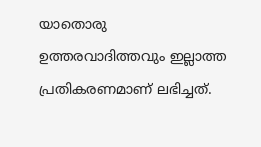യാതൊരു ഉത്തരവാദിത്തവും ഇല്ലാത്ത പ്രതികരണമാണ് ലഭിച്ചത്.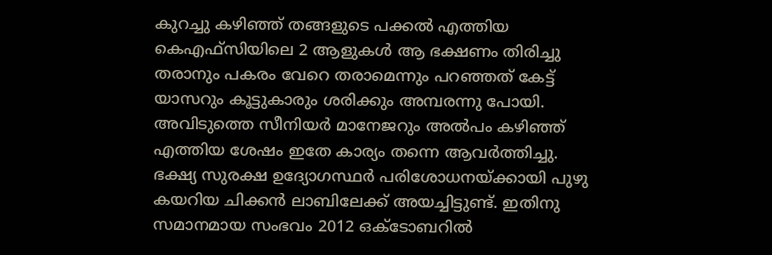കുറച്ചു കഴിഞ്ഞ് തങ്ങളുടെ പക്കൽ എത്തിയ കെഎഫ്സിയിലെ 2 ആളുകൾ ആ ഭക്ഷണം തിരിച്ചു തരാനും പകരം വേറെ തരാമെന്നും പറഞ്ഞത് കേട്ട് യാസറും കൂട്ടുകാരും ശരിക്കും അമ്പരന്നു പോയി. അവിടുത്തെ സീനിയർ മാനേജറും അൽപം കഴിഞ്ഞ് എത്തിയ ശേഷം ഇതേ കാര്യം തന്നെ ആവർത്തിച്ചു.
ഭക്ഷ്യ സുരക്ഷ ഉദ്യോഗസ്ഥർ പരിശോധനയ്ക്കായി പുഴു കയറിയ ചിക്കൻ ലാബിലേക്ക് അയച്ചിട്ടുണ്ട്. ഇതിനു സമാനമായ സംഭവം 2012 ഒക്ടോബറിൽ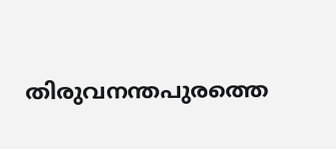തിരുവനന്തപുരത്തെ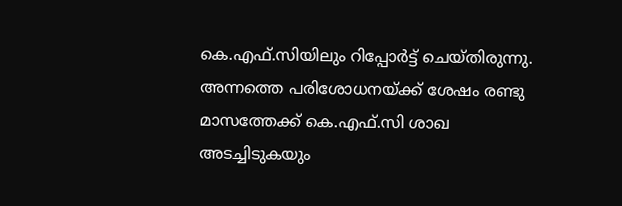കെ.എഫ്.സിയിലും റിപ്പോർട്ട് ചെയ്തിരുന്നു. അന്നത്തെ പരിശോധനയ്ക്ക് ശേഷം രണ്ടു മാസത്തേക്ക് കെ.എഫ്.സി ശാഖ അടച്ചിടുകയും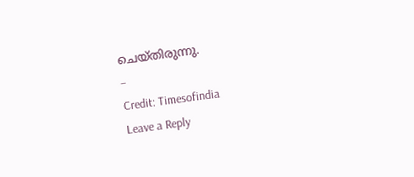ചെയ്തിരുന്നു.
–
Credit: Timesofindia
Leave a Reply